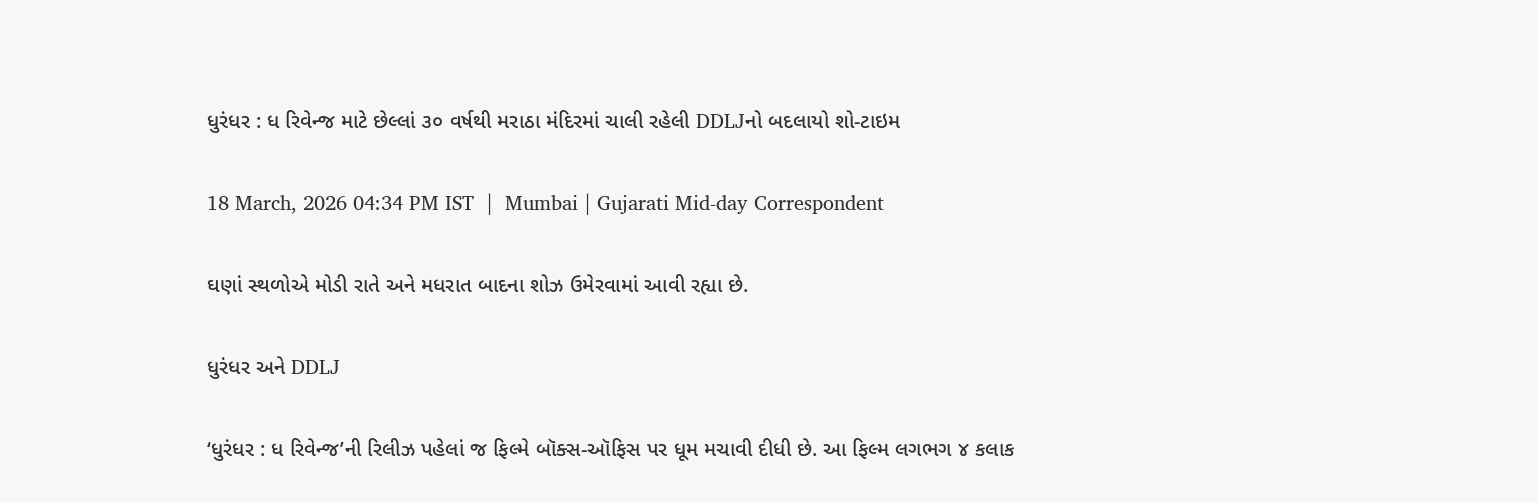ધુરંધર : ધ રિવેન્જ માટે છેલ્લાં ૩૦ વર્ષથી મરાઠા મંદિરમાં ચાલી રહેલી DDLJનો બદલાયો શો-ટાઇમ

18 March, 2026 04:34 PM IST  |  Mumbai | Gujarati Mid-day Correspondent

ઘણાં સ્થળોએ મોડી રાતે અને મધરાત બાદના શોઝ ઉમેરવામાં આવી રહ્યા છે.

ધુરંધર અને DDLJ

‘ધુરંધર : ધ રિવેન્જ’ની રિલીઝ પહેલાં જ ફિલ્મે બૉક્સ-ઑફિસ પર ધૂમ મચાવી દીધી છે. આ ફિલ્મ લગભગ ૪ કલાક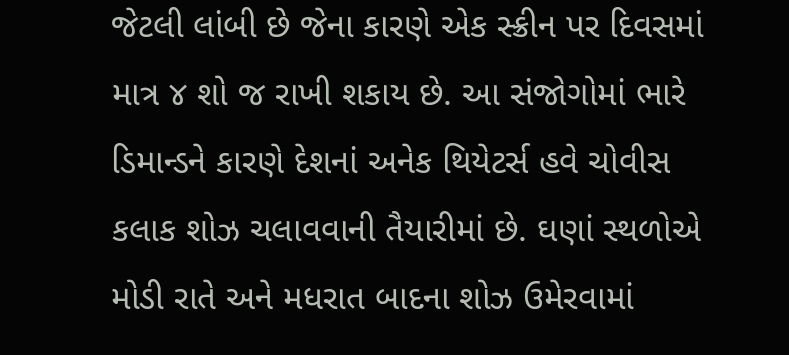જેટલી લાંબી છે જેના કારણે એક સ્ક્રીન પર દિવસમાં માત્ર ૪ શો જ રાખી શકાય છે. આ સંજોગોમાં ભારે ડિમાન્ડને કારણે દેશનાં અનેક થિયેટર્સ હવે ચોવીસ કલાક શોઝ ચલાવવાની તૈયારીમાં છે. ઘણાં સ્થળોએ મોડી રાતે અને મધરાત બાદના શોઝ ઉમેરવામાં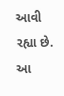આવી રહ્યા છે. આ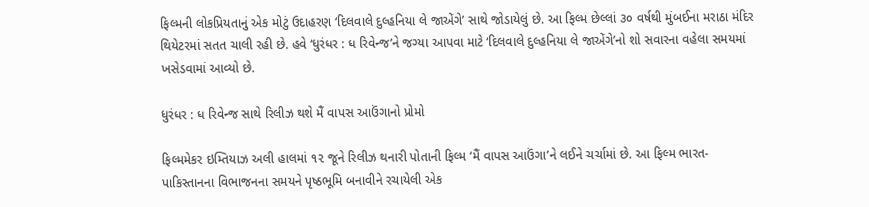ફિલ્મની લોકપ્રિયતાનું એક મોટું ઉદાહરણ ‘દિલવાલે દુલ્હનિયા લે જાએંગે’ સાથે જોડાયેલું છે. આ ફિલ્મ છેલ્લાં ૩૦ વર્ષથી મુંબઈના મરાઠા મંદિર થિયેટરમાં સતત ચાલી રહી છે. હવે ‘ધુરંધર : ધ રિવેન્જ’ને જગ્યા આપવા માટે ‘દિલવાલે દુલ્હનિયા લે જાએંગે’નો શો સવારના વહેલા સમયમાં ખસેડવામાં આવ્યો છે.

ધુરંધર : ધ રિવેન્જ સાથે રિલીઝ થશે મૈં વાપસ આઉંગાનો પ્રોમો

ફિલ્મમેકર ઇમ્તિયાઝ અલી હાલમાં ૧૨ જૂને રિલીઝ થનારી પોતાની ફિલ્મ ‘મૈં વાપસ આઉંગા’ને લઈને ચર્ચામાં છે. આ ફિલ્મ ભારત-પાકિસ્તાનના વિભાજનના સમયને પૃષ્ઠભૂમિ બનાવીને રચાયેલી એક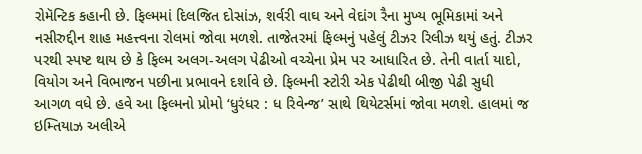રોમૅન્ટિક કહાની છે. ફિલ્મમાં દિલજિત દોસાંઝ, શર્વરી વાઘ અને વેદાંગ રૈના મુખ્ય ભૂમિકામાં અને નસીરુદ્દીન શાહ મહત્ત્વના રોલમાં જોવા મળશે. તાજેતરમાં ફિલ્મનું પહેલું ટીઝર રિલીઝ થયું હતું. ટીઝર પરથી સ્પષ્ટ થાય છે કે ફિલ્મ અલગ-અલગ પેઢીઓ વચ્ચેના પ્રેમ પર આધારિત છે. તેની વાર્તા યાદો, વિયોગ અને વિભાજન પછીના પ્રભાવને દર્શાવે છે. ફિલ્મની સ્ટોરી એક પેઢીથી બીજી પેઢી સુધી આગળ વધે છે. હવે આ ફિલ્મનો પ્રોમો ‘ધુરંધર : ધ રિવેન્જ’ સાથે થિયેટર્સમાં જોવા મળશે. હાલમાં જ ઇમ્તિયાઝ અલીએ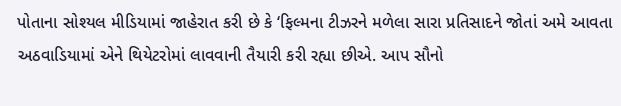પોતાના સોશ્યલ મીડિયામાં જાહેરાત કરી છે કે ‘ફિલ્મના ટીઝરને મળેલા સારા પ્રતિસાદને જોતાં અમે આવતા અઠવાડિયામાં એને થિયેટરોમાં લાવવાની તૈયારી કરી રહ્યા છીએ. આપ સૌનો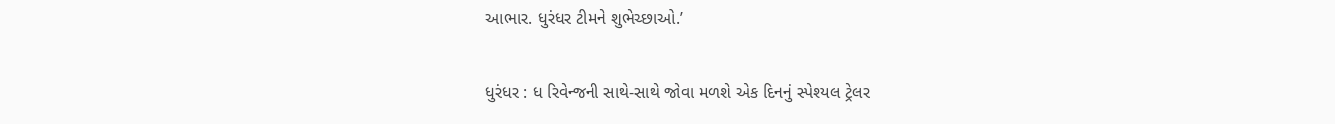આભાર. ધુરંધર ટીમને શુભેચ્છાઓ.’

ધુરંધર : ધ રિવેન્જની સાથે-સાથે જોવા મળશે એક દિનનું સ્પેશ્યલ ટ્રેલર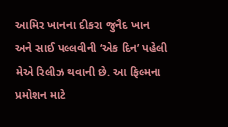આમિર ખાનના દીકરા જુનૈદ ખાન અને સાઈ પલ્લવીની ‘એક દિન’ પહેલી મેએ રિલીઝ થવાની છે. આ ફિલ્મના પ્રમોશન માટે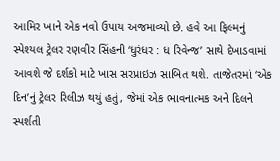આમિર ખાને એક નવો ઉપાય અજમાવ્યો છે. હવે આ ફિલ્મનું સ્પેશ્યલ ટ્રેલર રણવીર સિંહની ‘ધુરંધર : ધ રિવેન્જ’ સાથે દેખાડવામાં આવશે જે દર્શકો માટે ખાસ સરપ્રાઇઝ સાબિત થશે. તાજેતરમાં ‘એક દિન’નું ટ્રેલર રિલીઝ થયું હતું, જેમાં એક ભાવનાત્મક અને દિલને સ્પર્શતી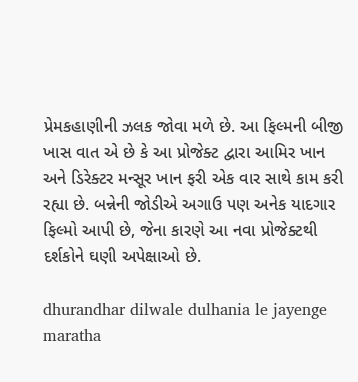પ્રેમકહાણીની ઝલક જોવા મળે છે. આ ફિલ્મની બીજી ખાસ વાત એ છે કે આ પ્રોજેક્ટ દ્વારા આમિર ખાન અને ડિરેક્ટર મન્સૂર ખાન ફરી એક વાર સાથે કામ કરી રહ્યા છે. બન્નેની જોડીએ અગાઉ પણ અનેક યાદગાર ફિલ્મો આપી છે, જેના કારણે આ નવા પ્રોજેક્ટથી દર્શકોને ઘણી અપેક્ષાઓ છે.

dhurandhar dilwale dulhania le jayenge maratha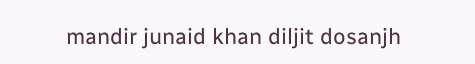mandir junaid khan diljit dosanjh